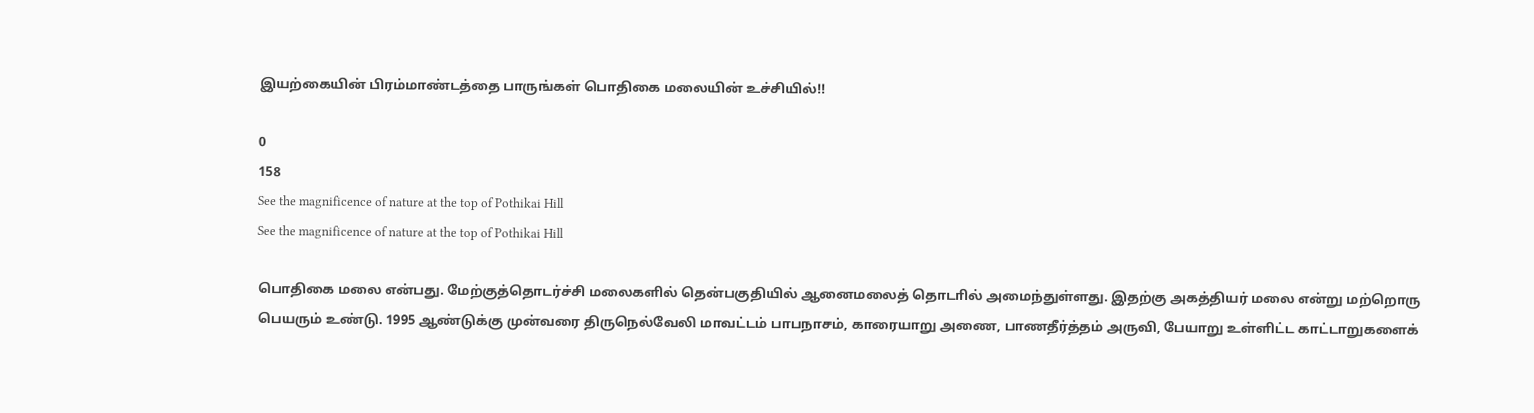இயற்கையின் பிரம்மாண்டத்தை பாருங்கள் பொதிகை மலையின் உச்சியில்!!

0
158
See the magnificence of nature at the top of Pothikai Hill
See the magnificence of nature at the top of Pothikai Hill

பொதிகை மலை என்பது. மேற்குத்தொடர்ச்சி மலைகளில் தென்பகுதியில் ஆனைமலைத் தொடாில் அமைந்துள்ளது. இதற்கு அகத்தியர் மலை என்று மற்றொரு பெயரும் உண்டு. 1995 ஆண்டுக்கு முன்வரை திருநெல்வேலி மாவட்டம் பாபநாசம், காரையாறு அணை, பாணதீர்த்தம் அருவி, பேயாறு உள்ளிட்ட காட்டாறுகளைக்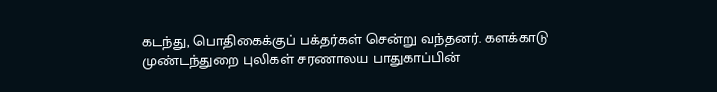கடந்து, பொதிகைக்குப் பக்தர்கள் சென்று வந்தனர். களக்காடு முண்டந்துறை புலிகள் சரணாலய பாதுகாப்பின்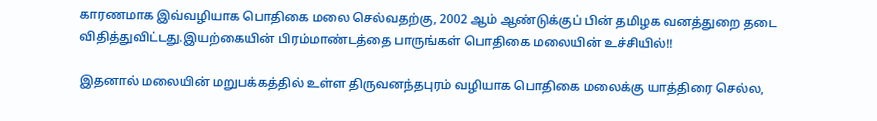காரணமாக இவ்வழியாக பொதிகை மலை செல்வதற்கு, 2002 ஆம் ஆண்டுக்குப் பின் தமிழக வனத்துறை தடை விதித்துவிட்டது.இயற்கையின் பிரம்மாண்டத்தை பாருங்கள் பொதிகை மலையின் உச்சியில்!!

இதனால் மலையின் மறுபக்கத்தில் உள்ள திருவனந்தபுரம் வழியாக பொதிகை மலைக்கு யாத்திரை செல்ல,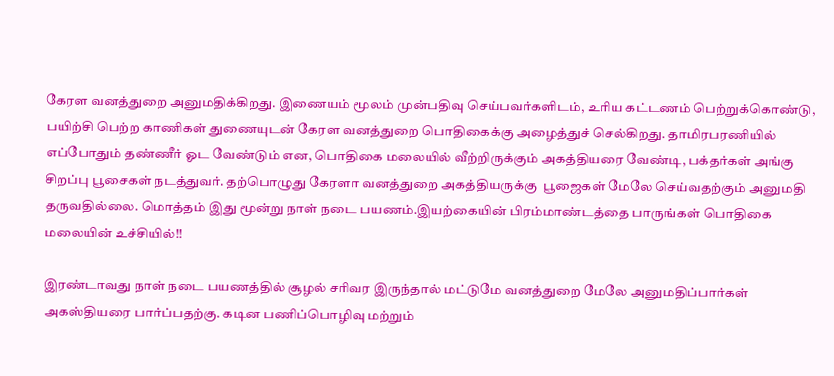கேரள வனத்துறை அனுமதிக்கிறது. இணையம் மூலம் முன்பதிவு செய்பவர்களிடம், உரிய கட்டணம் பெற்றுக்கொண்டு, பயிற்சி பெற்ற காணிகள் துணையுடன் கேரள வனத்துறை பொதிகைக்கு அழைத்துச் செல்கிறது. தாமிரபரணியில் எப்போதும் தண்ணீர் ஓட வேண்டும் என, பொதிகை மலையில் வீற்றிருக்கும் அகத்தியரை வேண்டி, பக்தர்கள் அங்கு சிறப்பு பூசைகள் நடத்துவர். தற்பொழுது கேரளா வனத்துறை அகத்தியருக்கு  பூஜைகள் மேலே செய்வதற்கும் அனுமதி தருவதில்லை. மொத்தம் இது மூன்று நாள் நடை பயணம்.இயற்கையின் பிரம்மாண்டத்தை பாருங்கள் பொதிகை மலையின் உச்சியில்!!

இரண்டாவது நாள் நடை பயணத்தில் சூழல் சரிவர இருந்தால் மட்டுமே வனத்துறை மேலே அனுமதிப்பார்கள் அகஸ்தியரை பார்ப்பதற்கு. கடின பணிப்பொழிவு மற்றும்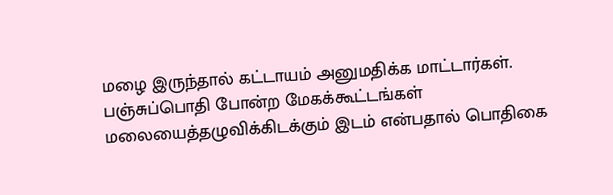மழை இருந்தால் கட்டாயம் அனுமதிக்க மாட்டார்கள். பஞ்சுப்பொதி போன்ற மேகக்கூட்டங்கள் மலையைத்தழுவிக்கிடக்கும் இடம் என்பதால் பொதிகை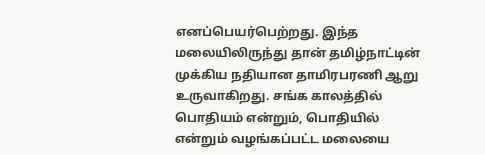எனப்பெயர்பெற்றது. இந்த மலையிலிருந்து தான் தமிழ்நாட்டின் முக்கிய நதியான தாமிரபரணி ஆறு உருவாகிறது. சங்க காலத்தில் பொதியம் என்றும், பொதியில் என்றும் வழங்கப்பட்ட மலையை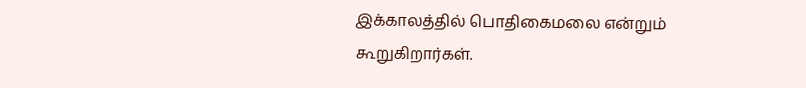இக்காலத்தில் பொதிகைமலை என்றும் கூறுகிறார்கள்.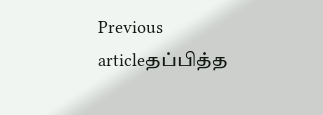Previous articleதப்பித்த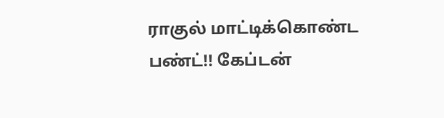ராகுல் மாட்டிக்கொண்ட பண்ட்!! கேப்டன்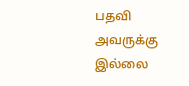பதவி அவருக்கு இல்லை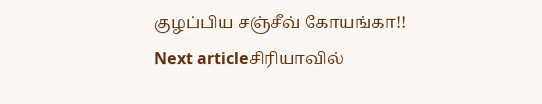குழப்பிய சஞ்சீவ் கோயங்கா!!
Next articleசிரியாவில்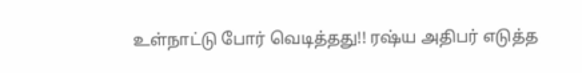உள்நாட்டு போர் வெடித்தது!! ரஷ்ய அதிபர் எடுத்த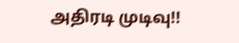அதிரடி முடிவு!!